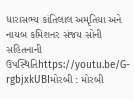ધારાસભ્ય કાંતિલાલ અમૃતિયા અને નાયબ કમિશનર સંજય સોની સહિતનાની ઉપસ્થિતિhttps://youtu.be/G-rgbjxkUBIમોરબી : મોરબી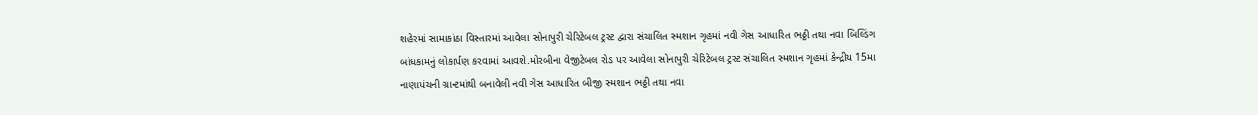શહેરમાં સામાકાંઠા વિસ્તારમાં આવેલા સોનાપુરી ચેરિટેબલ ટ્રસ્ટ દ્વારા સંચાલિત સ્મશાન ગૃહમાં નવી ગેસ આધારિત ભઠ્ઠી તથા નવા બિલ્ડિંગ બાંધકામનું લોકાર્પણ કરવામાં આવશે.મોરબીના વેજીટેબલ રોડ પર આવેલા સોનાપુરી ચેરિટેબલ ટ્રસ્ટ સંચાલિત સ્મશાન ગૃહમાં કેન્દ્રીય 15મા નાણાપંચની ગ્રાન્ટમાંથી બનાવેલી નવી ગેસ આધારિત બીજી સ્મશાન ભઠ્ઠી તથા નવા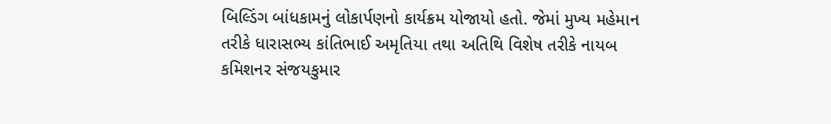બિલ્ડિંગ બાંધકામનું લોકાર્પણનો કાર્યક્રમ યોજાયો હતો. જેમાં મુખ્ય મહેમાન તરીકે ધારાસભ્ય કાંતિભાઈ અમૃતિયા તથા અતિથિ વિશેષ તરીકે નાયબ કમિશનર સંજયકુમાર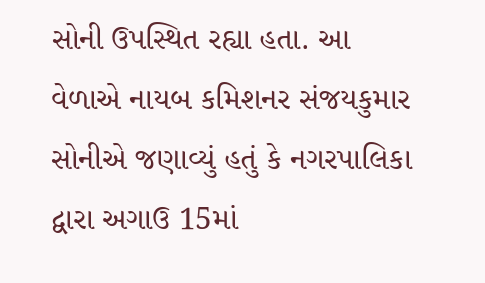સોની ઉપસ્થિત રહ્યા હતા. આ વેળાએ નાયબ કમિશનર સંજયકુમાર સોનીએ જણાવ્યું હતું કે નગરપાલિકા દ્વારા અગાઉ 15માં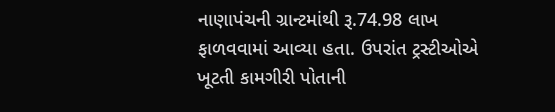નાણાપંચની ગ્રાન્ટમાંથી રૂ.74.98 લાખ ફાળવવામાં આવ્યા હતા. ઉપરાંત ટ્રસ્ટીઓએ ખૂટતી કામગીરી પોતાની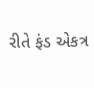રીતે ફંડ એકત્ર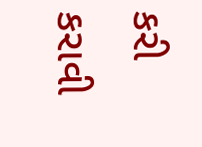કરી કરાવી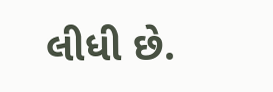લીધી છે.